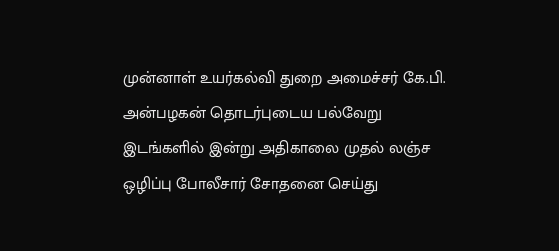முன்னாள் உயர்கல்வி துறை அமைச்சர் கே.பி. அன்பழகன் தொடர்புடைய பல்வேறு இடங்களில் இன்று அதிகாலை முதல் லஞ்ச ஒழிப்பு போலீசார் சோதனை செய்து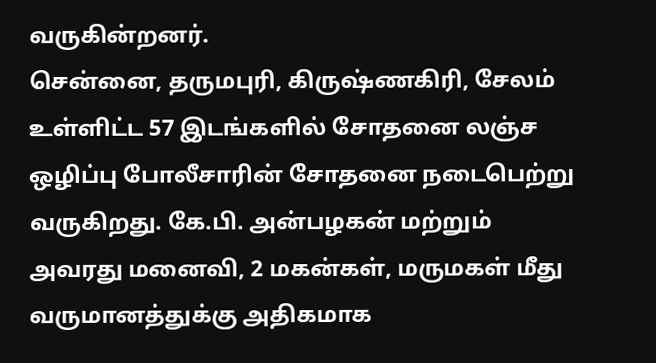வருகின்றனர்.
சென்னை, தருமபுரி, கிருஷ்ணகிரி, சேலம் உள்ளிட்ட 57 இடங்களில் சோதனை லஞ்ச ஒழிப்பு போலீசாரின் சோதனை நடைபெற்று வருகிறது. கே.பி. அன்பழகன் மற்றும் அவரது மனைவி, 2 மகன்கள், மருமகள் மீது வருமானத்துக்கு அதிகமாக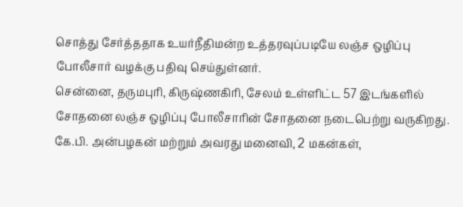சொத்து சேர்த்ததாக உயர்நீதிமன்ற உத்தரவுப்படியே லஞ்ச ஒழிப்பு போலீசார் வழக்கு பதிவு செய்துள்னர்.
சென்னை, தருமபுரி, கிருஷ்ணகிரி, சேலம் உள்ளிட்ட 57 இடங்களில் சோதனை லஞ்ச ஒழிப்பு போலீசாரின் சோதனை நடைபெற்று வருகிறது. கே.பி. அன்பழகன் மற்றும் அவரது மனைவி, 2 மகன்கள்,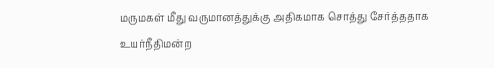மருமகள் மீது வருமானத்துக்கு அதிகமாக சொத்து சேர்த்ததாக உயர்நீதிமன்ற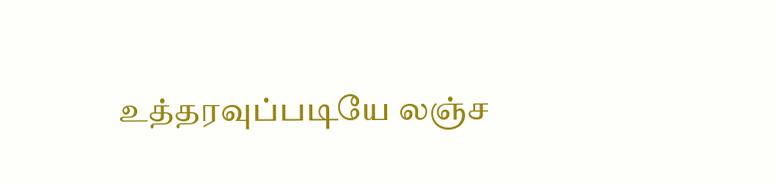உத்தரவுப்படியே லஞ்ச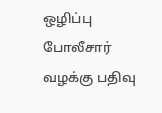ஒழிப்பு போலீசார் வழக்கு பதிவு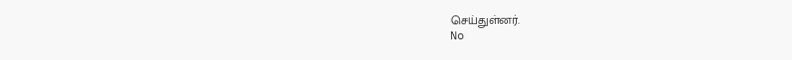செய்துள்னர்.
No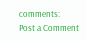comments:
Post a Comment